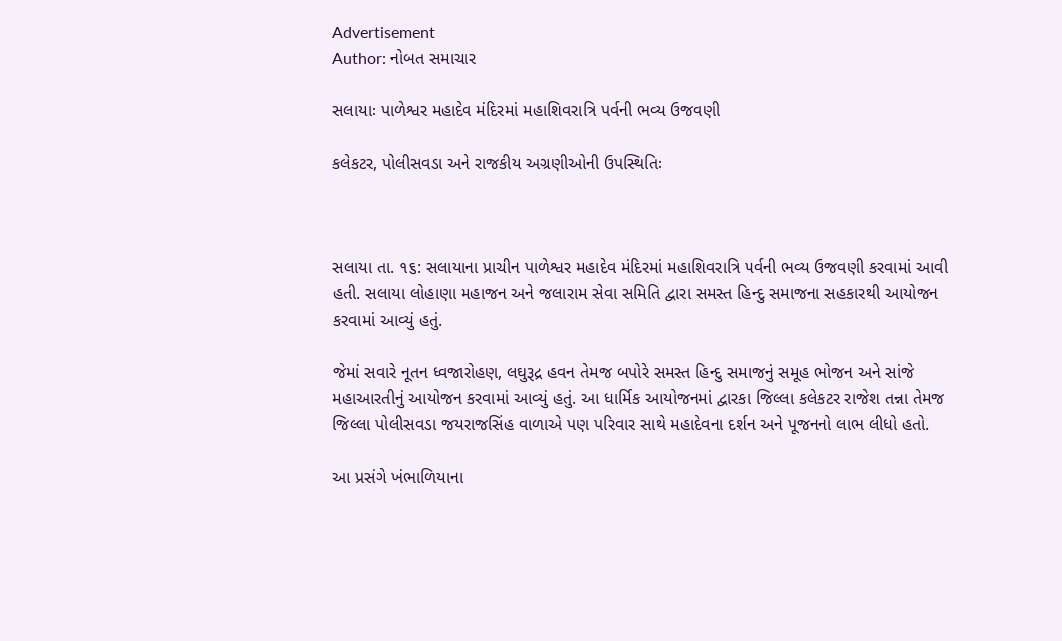Advertisement
Author: નોબત સમાચાર

સલાયાઃ પાળેશ્વર મહાદેવ મંદિરમાં મહાશિવરાત્રિ પર્વની ભવ્ય ઉજવણી

કલેકટર, પોલીસવડા અને રાજકીય અગ્રણીઓની ઉપસ્થિતિઃ



સલાયા તા. ૧૬: સલાયાના પ્રાચીન પાળેશ્વર મહાદેવ મંદિરમાં મહાશિવરાત્રિ ૫ર્વની ભવ્ય ઉજવણી કરવામાં આવી હતી. સલાયા લોહાણા મહાજન અને જલારામ સેવા સમિતિ દ્વારા સમસ્ત હિન્દુ સમાજના સહકારથી આયોજન કરવામાં આવ્યું હતું.

જેમાં સવારે નૂતન ધ્વજારોહણ, લઘુરૂદ્ર હવન તેમજ બપોરે સમસ્ત હિન્દુ સમાજનું સમૂહ ભોજન અને સાંજે મહાઆરતીનું આયોજન કરવામાં આવ્યું હતું. આ ધાર્મિક આયોજનમાં દ્વારકા જિલ્લા કલેકટર રાજેશ તન્ના તેમજ જિલ્લા પોલીસવડા જયરાજસિંહ વાળાએ પણ પરિવાર સાથે મહાદેવના દર્શન અને પૂજનનો લાભ લીધો હતો.

આ પ્રસંગે ખંભાળિયાના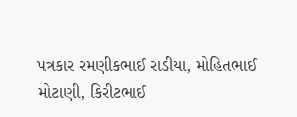પત્રકાર રમણીકભાઈ રાડીયા, મોહિતભાઈ મોટાણી, કિરીટભાઈ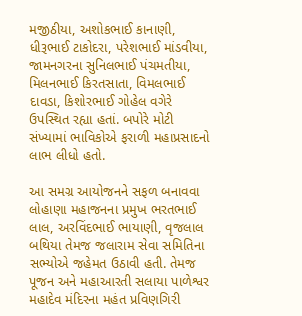મજીઠીયા, અશોકભાઈ કાનાણી, ધીરૂભાઈ ટાકોદરા, પરેશભાઈ માંડવીયા, જામનગરના સુનિલભાઈ પંચમતીયા, મિલનભાઈ કિરતસાતા, વિમલભાઈ દાવડા, કિશોરભાઈ ગોહેલ વગેરે ઉપસ્થિત રહ્યા હતાં. બપોરે મોટી સંખ્યામાં ભાવિકોએ ફરાળી મહાપ્રસાદનો લાભ લીધો હતો.

આ સમગ્ર આયોજનને સફળ બનાવવા લોહાણા મહાજનના પ્રમુખ ભરતભાઈ લાલ, અરવિંદભાઈ ભાયાણી, વૃજલાલ બથિયા તેમજ જલારામ સેવા સમિતિના સભ્યોએ જહેમત ઉઠાવી હતી. તેમજ પૂજન અને મહાઆરતી સલાયા પાળેશ્વર મહાદેવ મંદિરના મહંત પ્રવિણગિરી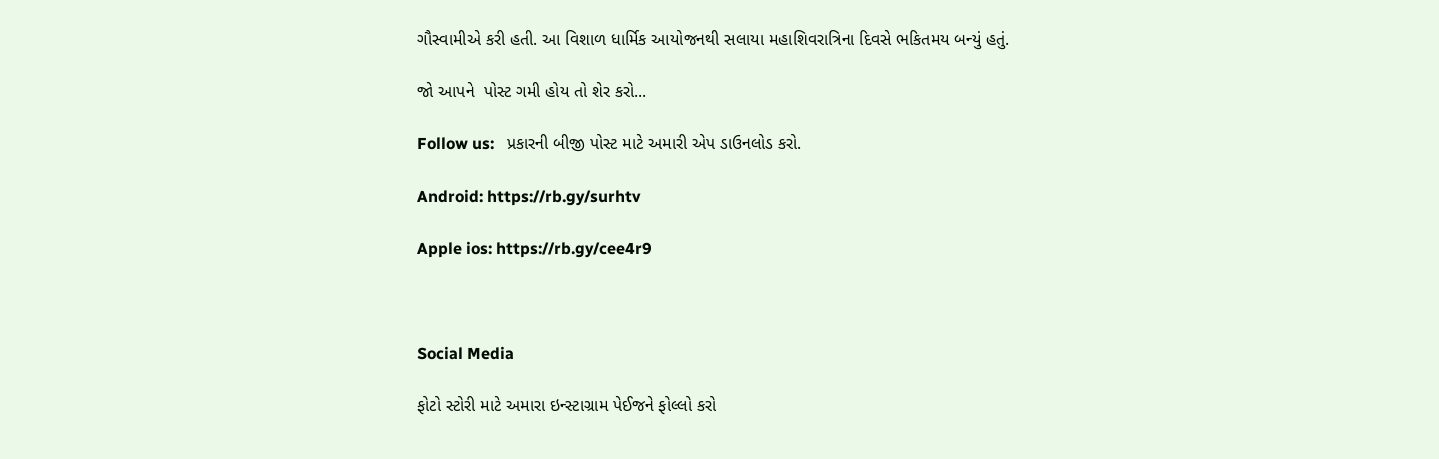ગૌસ્વામીએ કરી હતી. આ વિશાળ ધાર્મિક આયોજનથી સલાયા મહાશિવરાત્રિના દિવસે ભકિતમય બન્યું હતું.

જો આપને  પોસ્ટ ગમી હોય તો શેર કરો...

Follow us:   પ્રકારની બીજી પોસ્ટ માટે અમારી એપ ડાઉનલોડ કરો.

Android: https://rb.gy/surhtv

Apple ios: https://rb.gy/cee4r9



Social Media

ફોટો સ્ટોરી માટે અમારા ઇન્સ્ટાગ્રામ પેઈજને ફોલ્લો કરો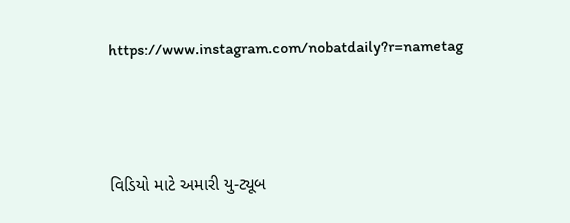https://www.instagram.com/nobatdaily?r=nametag



વિડિયો માટે અમારી યુ-ટ્યૂબ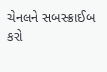ચેનલને સબસ્ક્રાઈબ કરો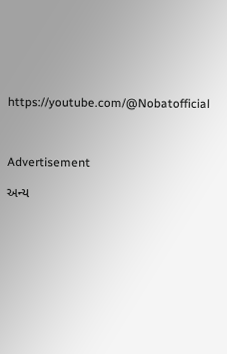https://youtube.com/@Nobatofficial



Advertisement

અન્ય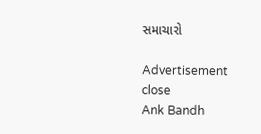સમાચારો

Advertisement
close
Ank Bandh